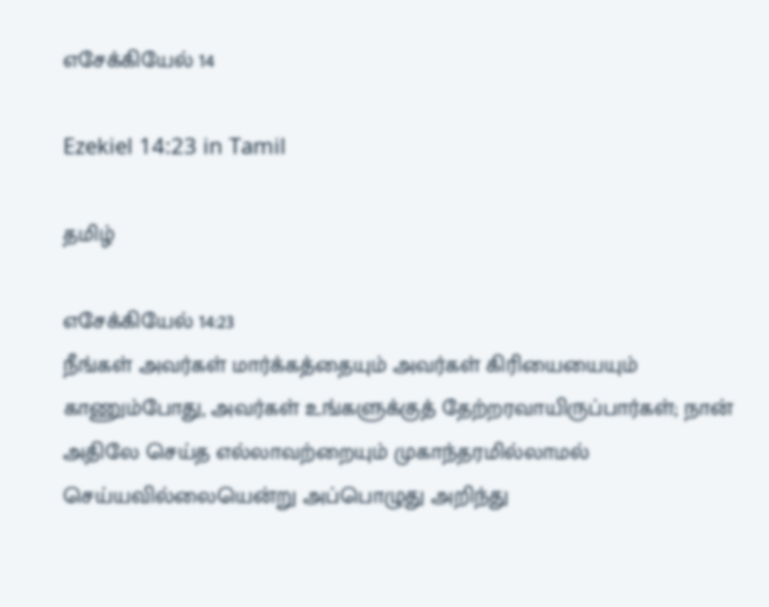எசேக்கியேல் 14

Ezekiel 14:23 in Tamil

தமிழ்

எசேக்கியேல் 14:23
நீங்கள் அவர்கள் மார்க்கத்தையும் அவர்கள் கிரியையையும் காணும்போது, அவர்கள் உங்களுக்குத் தேற்றரவாயிருப்பார்கள்; நான் அதிலே செய்த எல்லாவற்றையும் முகாந்தரமில்லாமல் செய்யவில்லையென்று அப்பொழுது அறிந்து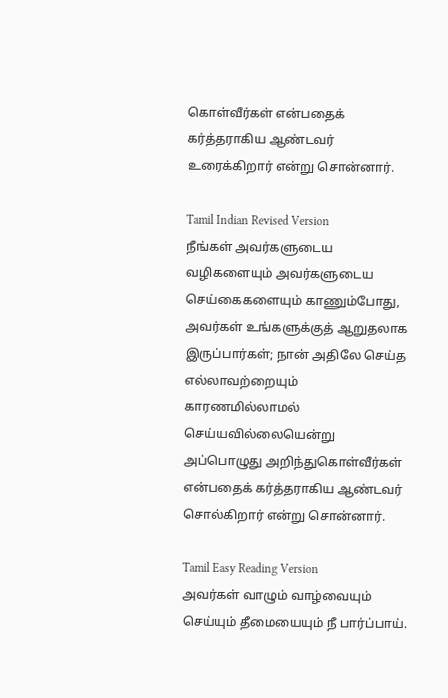கொள்வீர்கள் என்பதைக் கர்த்தராகிய ஆண்டவர் உரைக்கிறார் என்று சொன்னார்.

Tamil Indian Revised Version
நீங்கள் அவர்களுடைய வழிகளையும் அவர்களுடைய செய்கைகளையும் காணும்போது, அவர்கள் உங்களுக்குத் ஆறுதலாக இருப்பார்கள்; நான் அதிலே செய்த எல்லாவற்றையும் காரணமில்லாமல் செய்யவில்லையென்று அப்பொழுது அறிந்துகொள்வீர்கள் என்பதைக் கர்த்தராகிய ஆண்டவர் சொல்கிறார் என்று சொன்னார்.

Tamil Easy Reading Version
அவர்கள் வாழும் வாழ்வையும் செய்யும் தீமையையும் நீ பார்ப்பாய்.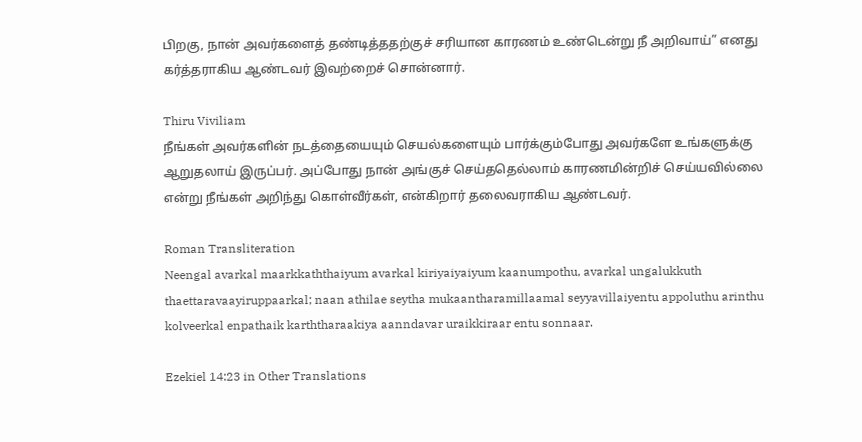பிறகு, நான் அவர்களைத் தண்டித்ததற்குச் சரியான காரணம் உண்டென்று நீ அறிவாய்” எனது கர்த்தராகிய ஆண்டவர் இவற்றைச் சொன்னார்.

Thiru Viviliam
நீங்கள் அவர்களின் நடத்தையையும் செயல்களையும் பார்க்கும்போது அவர்களே உங்களுக்கு ஆறுதலாய் இருப்பர். அப்போது நான் அங்குச் செய்ததெல்லாம் காரணமின்றிச் செய்யவில்லை என்று நீங்கள் அறிந்து கொள்வீர்கள், என்கிறார் தலைவராகிய ஆண்டவர்.

Roman Transliteration
Neengal avarkal maarkkaththaiyum avarkal kiriyaiyaiyum kaanumpothu, avarkal ungalukkuth thaettaravaayiruppaarkal; naan athilae seytha mukaantharamillaamal seyyavillaiyentu appoluthu arinthu kolveerkal enpathaik karththaraakiya aanndavar uraikkiraar entu sonnaar.

Ezekiel 14:23 in Other Translations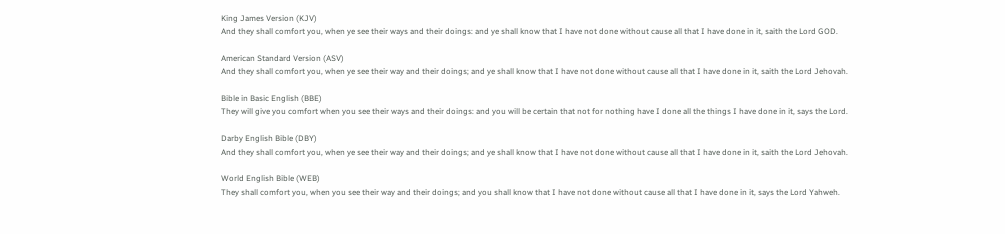King James Version (KJV)
And they shall comfort you, when ye see their ways and their doings: and ye shall know that I have not done without cause all that I have done in it, saith the Lord GOD.

American Standard Version (ASV)
And they shall comfort you, when ye see their way and their doings; and ye shall know that I have not done without cause all that I have done in it, saith the Lord Jehovah.

Bible in Basic English (BBE)
They will give you comfort when you see their ways and their doings: and you will be certain that not for nothing have I done all the things I have done in it, says the Lord.

Darby English Bible (DBY)
And they shall comfort you, when ye see their way and their doings; and ye shall know that I have not done without cause all that I have done in it, saith the Lord Jehovah.

World English Bible (WEB)
They shall comfort you, when you see their way and their doings; and you shall know that I have not done without cause all that I have done in it, says the Lord Yahweh.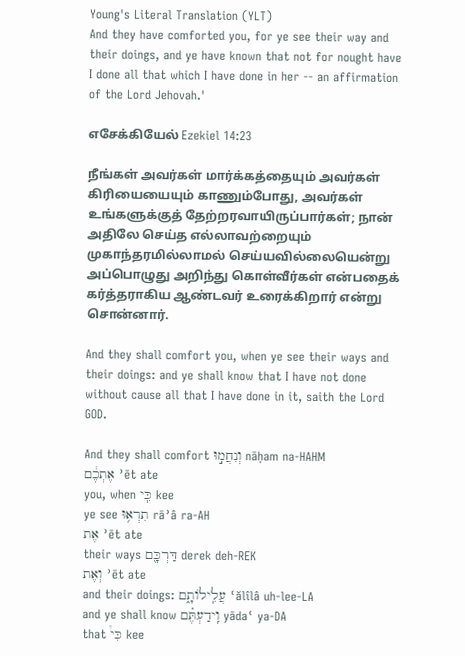Young's Literal Translation (YLT)
And they have comforted you, for ye see their way and their doings, and ye have known that not for nought have I done all that which I have done in her -- an affirmation of the Lord Jehovah.'

எசேக்கியேல் Ezekiel 14:23

நீங்கள் அவர்கள் மார்க்கத்தையும் அவர்கள் கிரியையையும் காணும்போது, அவர்கள் உங்களுக்குத் தேற்றரவாயிருப்பார்கள்; நான் அதிலே செய்த எல்லாவற்றையும் முகாந்தரமில்லாமல் செய்யவில்லையென்று அப்பொழுது அறிந்து கொள்வீர்கள் என்பதைக் கர்த்தராகிய ஆண்டவர் உரைக்கிறார் என்று சொன்னார்.

And they shall comfort you, when ye see their ways and their doings: and ye shall know that I have not done without cause all that I have done in it, saith the Lord GOD.

And they shall comfort וְנִחֲמ֣וּ nāḥam na-HAHM
אֶתְכֶ֔ם ʾēt ate
you, when כִּֽי kee
ye see תִרְא֥וּ rāʾâ ra-AH
אֶת ʾēt ate
their ways דַּרְכָּ֖ם derek deh-REK
וְאֶת ʾēt ate
and their doings: עֲלִֽילוֹתָ֑ם ʿălîlâ uh-lee-LA
and ye shall know וִֽידַעְתֶּ֗ם yādaʿ ya-DA
that כִּי֩ kee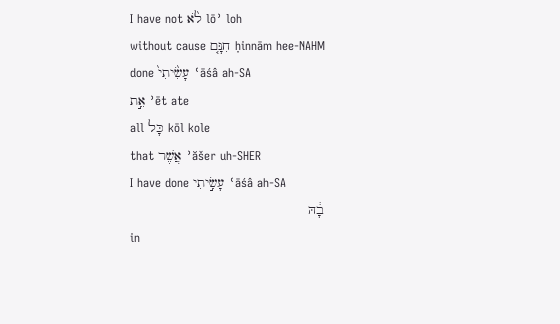I have not לֹ֨א lōʾ loh
without cause חִנָּ֤ם ḥinnām hee-NAHM
done עָשִׂ֙יתִי֙ ʿāśâ ah-SA
אֵ֣ת ʾēt ate
all כָּל kōl kole
that אֲשֶׁר ʾăšer uh-SHER
I have done עָשִׂ֣יתִי ʿāśâ ah-SA
בָ֔הּ
in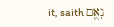it, saith נְאֻ֖ם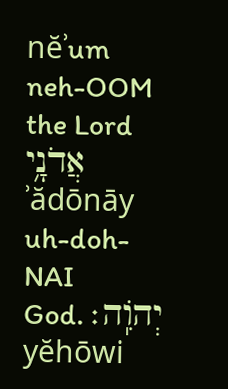nĕʾum neh-OOM
the Lord אֲדֹנָ֥י ʾădōnāy uh-doh-NAI
God. יְהוִֹֽה׃ yĕhōwi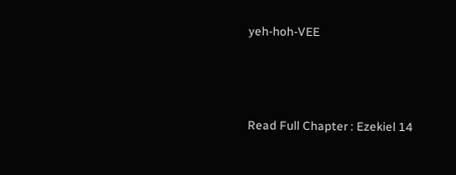yeh-hoh-VEE



Read Full Chapter : Ezekiel 14